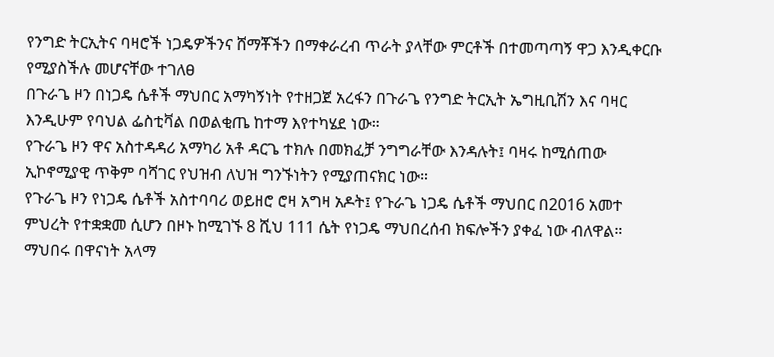የንግድ ትርኢትና ባዛሮች ነጋዴዎችንና ሸማቾችን በማቀራረብ ጥራት ያላቸው ምርቶች በተመጣጣኝ ዋጋ እንዲቀርቡ የሚያስችሉ መሆናቸው ተገለፀ
በጉራጌ ዞን በነጋዴ ሴቶች ማህበር አማካኝነት የተዘጋጀ አረፋን በጉራጌ የንግድ ትርኢት ኤግዚቢሽን እና ባዛር እንዲሁም የባህል ፌስቲቫል በወልቂጤ ከተማ እየተካሄደ ነው።
የጉራጌ ዞን ዋና አስተዳዳሪ አማካሪ አቶ ዳርጌ ተክሉ በመክፈቻ ንግግራቸው እንዳሉት፤ ባዛሩ ከሚሰጠው ኢኮኖሚያዊ ጥቅም ባሻገር የህዝብ ለህዝ ግንኙነትን የሚያጠናክር ነው።
የጉራጌ ዞን የነጋዴ ሴቶች አስተባባሪ ወይዘሮ ሮዛ አግዛ አዶት፤ የጉራጌ ነጋዴ ሴቶች ማህበር በ2016 አመተ ምህረት የተቋቋመ ሲሆን በዞኑ ከሚገኙ 8 ሺህ 111 ሴት የነጋዴ ማህበረሰብ ክፍሎችን ያቀፈ ነው ብለዋል።
ማህበሩ በዋናነት አላማ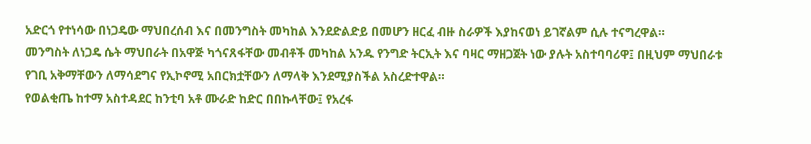አድርጎ የተነሳው በነጋዴው ማህበረሰብ እና በመንግስት መካከል እንደድልድይ በመሆን ዘርፈ ብዙ ስራዎች እያከናወነ ይገኛልም ሲሉ ተናግረዋል።
መንግስት ለነጋዴ ሴት ማህበራት በአዋጅ ካጎናጸፋቸው መብቶች መካከል አንዱ የንግድ ትርኢት እና ባዛር ማዘጋጀት ነው ያሉት አስተባባሪዋ፤ በዚህም ማህበራቱ የገቢ አቅማቸውን ለማሳደግና የኢኮኖሚ አበርክቷቸውን ለማላቅ እንደሚያስችል አስረድተዋል።
የወልቂጤ ከተማ አስተዳደር ከንቲባ አቶ ሙራድ ከድር በበኩላቸው፤ የአረፋ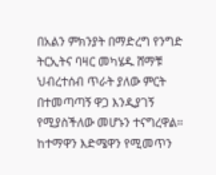በአልን ምክንያት በማድረግ የንግድ ትርኢትና ባዛር መካሄዱ ሸማቹ ህብረተሰብ ጥራት ያለው ምርት በተመጣጣኝ ዋጋ እንዲያገኝ የሚያስችለው መሆኑን ተናግረዋል።
ከተማዋን እድሜዋን የሚመጥን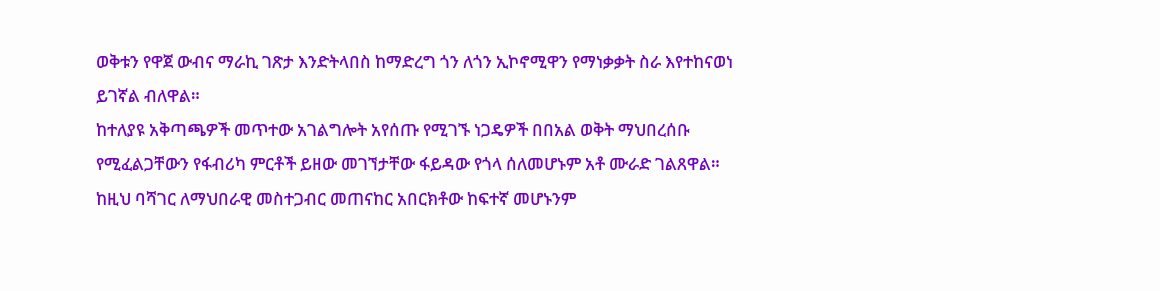ወቅቱን የዋጀ ውብና ማራኪ ገጽታ እንድትላበስ ከማድረግ ጎን ለጎን ኢኮኖሚዋን የማነቃቃት ስራ እየተከናወነ ይገኛል ብለዋል።
ከተለያዩ አቅጣጫዎች መጥተው አገልግሎት አየሰጡ የሚገኙ ነጋዴዎች በበአል ወቅት ማህበረሰቡ የሚፈልጋቸውን የፋብሪካ ምርቶች ይዘው መገኘታቸው ፋይዳው የጎላ ሰለመሆኑም አቶ ሙራድ ገልጸዋል።
ከዚህ ባሻገር ለማህበራዊ መስተጋብር መጠናከር አበርክቶው ከፍተኛ መሆኑንም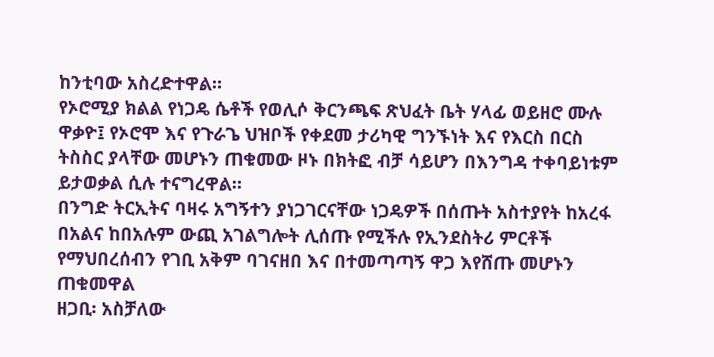ከንቲባው አስረድተዋል።
የኦሮሚያ ክልል የነጋዴ ሴቶች የወሊሶ ቅርንጫፍ ጽህፈት ቤት ሃላፊ ወይዘሮ ሙሉ ዋቃዮ፤ የኦሮሞ እና የጉራጌ ህዝቦች የቀደመ ታሪካዊ ግንኙነት እና የእርስ በርስ ትስስር ያላቸው መሆኑን ጠቁመው ዞኑ በክትፎ ብቻ ሳይሆን በእንግዳ ተቀባይነቱም ይታወቃል ሲሉ ተናግረዋል።
በንግድ ትርኢትና ባዛሩ አግኝተን ያነጋገርናቸው ነጋዴዎች በሰጡት አስተያየት ከአረፋ በአልና ከበአሉም ውጪ አገልግሎት ሊሰጡ የሚችሉ የኢንደስትሪ ምርቶች የማህበረሰብን የገቢ አቅም ባገናዘበ እና በተመጣጣኝ ዋጋ እየሸጡ መሆኑን ጠቁመዋል
ዘጋቢ፡ አስቻለው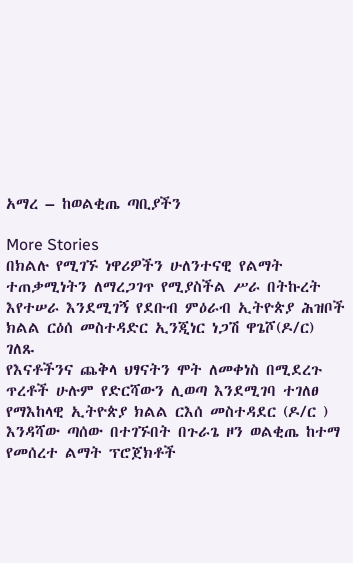አማረ – ከወልቂጤ ጣቢያችን

More Stories
በክልሉ የሚገኙ ነዋሪዎችን ሁለንተናዊ የልማት ተጠቃሚነትን ለማረጋገጥ የሚያስችል ሥራ በትኩረት እየተሠራ እንደሚገኝ የደቡብ ምዕራብ ኢትዮጵያ ሕዝቦች ክልል ርዕሰ መስተዳድር ኢንጂነር ነጋሽ ዋጌሾ(ዶ/ር) ገለጹ
የእናቶችንና ጨቅላ ህፃናትን ሞት ለመቀነስ በሚደረጉ ጥረቶች ሁሉም የድርሻውን ሊወጣ እንደሚገባ ተገለፀ
የማእከላዊ ኢትዮጵያ ክልል ርእሰ መስተዳደር (ዶ/ር ) እንዳሻው ጣሰው በተገኙበት በጉራጌ ዞን ወልቂጤ ከተማ የመሰረተ ልማት ፕሮጀክቶች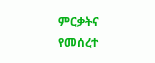ምርቃትና የመሰረተ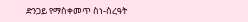ድንጋይ የማስቀመጥ ስነ-ስረዓት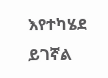እየተካሄደ ይገኛል